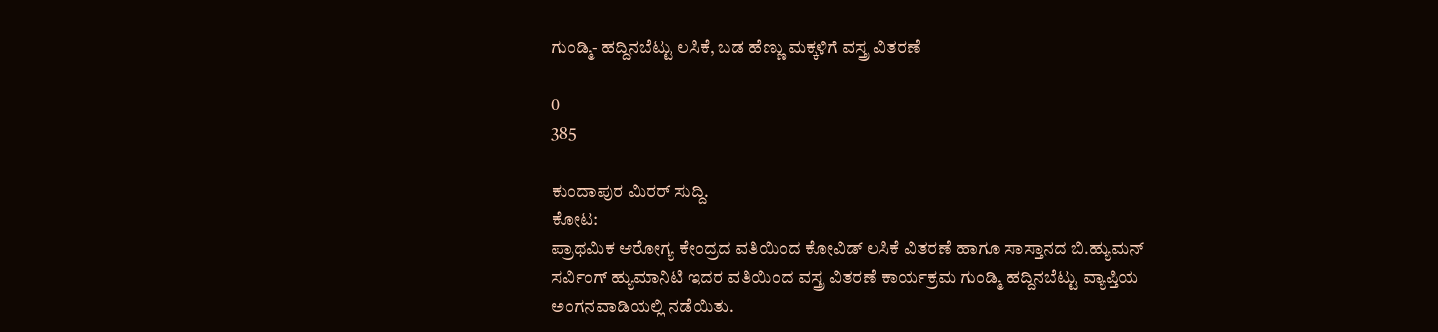ಗುಂಡ್ಮಿ- ಹದ್ದಿನಬೆಟ್ಟು ಲಸಿಕೆ, ಬಡ ಹೆಣ್ಣು ಮಕ್ಕಳಿಗೆ ವಸ್ತ್ರ ವಿತರಣೆ

0
385

ಕುಂದಾಪುರ ಮಿರರ್ ಸುದ್ದಿ.
ಕೋಟ:
ಪ್ರಾಥಮಿಕ ಆರೋಗ್ಯ ಕೇಂದ್ರದ ವತಿಯಿಂದ ಕೋವಿಡ್ ಲಸಿಕೆ ವಿತರಣೆ ಹಾಗೂ ಸಾಸ್ತಾನದ ಬಿ.ಹ್ಯುಮನ್ ಸರ್ವಿಂಗ್ ಹ್ಯುಮಾನಿಟಿ ಇದರ ವತಿಯಿಂದ ವಸ್ತ್ರ ವಿತರಣೆ ಕಾರ್ಯಕ್ರಮ ಗುಂಡ್ಮಿ ಹದ್ದಿನಬೆಟ್ಟು ವ್ಯಾಪ್ತಿಯ ಅಂಗನವಾಡಿಯಲ್ಲಿ ನಡೆಯಿತು.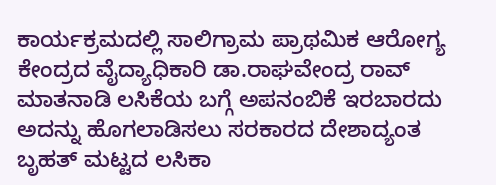ಕಾರ್ಯಕ್ರಮದಲ್ಲಿ ಸಾಲಿಗ್ರಾಮ ಪ್ರಾಥಮಿಕ ಆರೋಗ್ಯ ಕೇಂದ್ರದ ವೈದ್ಯಾಧಿಕಾರಿ ಡಾ.ರಾಘವೇಂದ್ರ ರಾವ್ ಮಾತನಾಡಿ ಲಸಿಕೆಯ ಬಗ್ಗೆ ಅಪನಂಬಿಕೆ ಇರಬಾರದು ಅದನ್ನು ಹೊಗಲಾಡಿಸಲು ಸರಕಾರದ ದೇಶಾದ್ಯಂತ ಬೃಹತ್ ಮಟ್ಟದ ಲಸಿಕಾ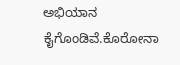ಅಭಿಯಾನ ಕೈಗೊಂಡಿವೆ.ಕೊರೋನಾ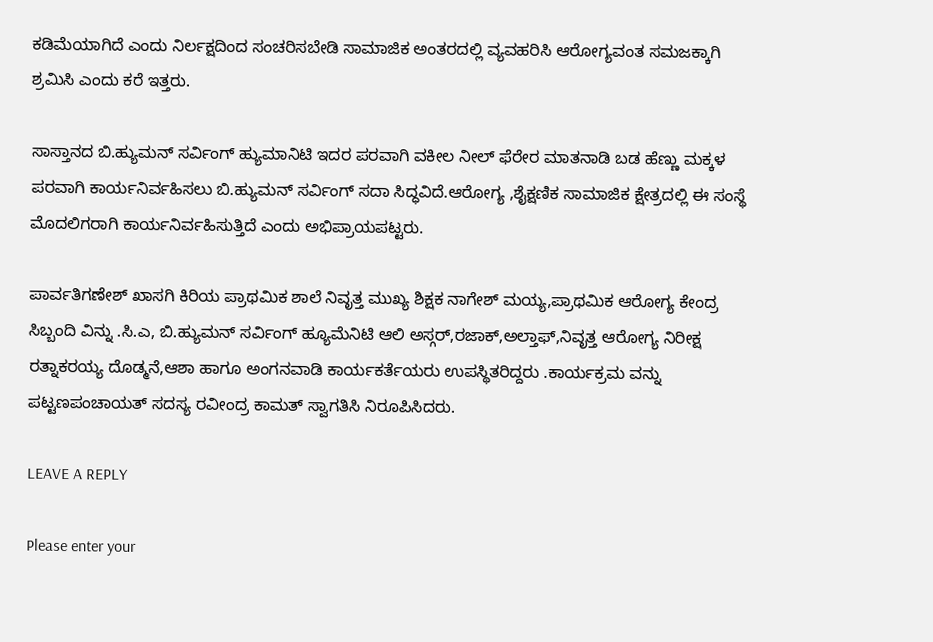ಕಡಿಮೆಯಾಗಿದೆ ಎಂದು ನಿರ್ಲಕ್ಷದಿಂದ ಸಂಚರಿಸಬೇಡಿ ಸಾಮಾಜಿಕ ಅಂತರದಲ್ಲಿ ವ್ಯವಹರಿಸಿ ಆರೋಗ್ಯವಂತ ಸಮಜಕ್ಕಾಗಿ ಶ್ರಮಿಸಿ ಎಂದು ಕರೆ ಇತ್ತರು.

ಸಾಸ್ತಾನದ ಬಿ.ಹ್ಯುಮನ್ ಸರ್ವಿಂಗ್ ಹ್ಯುಮಾನಿಟಿ ಇದರ ಪರವಾಗಿ ವಕೀಲ ನೀಲ್ ಫೆರೇರ ಮಾತನಾಡಿ ಬಡ ಹೆಣ್ಣು ಮಕ್ಕಳ ಪರವಾಗಿ ಕಾರ್ಯನಿರ್ವಹಿಸಲು ಬಿ.ಹ್ಯುಮನ್ ಸರ್ವಿಂಗ್ ಸದಾ ಸಿದ್ಧವಿದೆ.ಆರೋಗ್ಯ ,ಶೈಕ್ಷಣಿಕ ಸಾಮಾಜಿಕ ಕ್ಷೇತ್ರದಲ್ಲಿ ಈ ಸಂಸ್ಥೆ ಮೊದಲಿಗರಾಗಿ ಕಾರ್ಯನಿರ್ವಹಿಸುತ್ತಿದೆ ಎಂದು ಅಭಿಪ್ರಾಯಪಟ್ಟರು.

ಪಾರ್ವತಿಗಣೇಶ್ ಖಾಸಗಿ ಕಿರಿಯ ಪ್ರಾಥಮಿಕ ಶಾಲೆ ನಿವೃತ್ತ ಮುಖ್ಯ ಶಿಕ್ಷಕ ನಾಗೇಶ್ ಮಯ್ಯ,ಪ್ರಾಥಮಿಕ ಆರೋಗ್ಯ ಕೇಂದ್ರ ಸಿಬ್ಬಂದಿ ವಿನ್ನು .ಸಿ.ಎ, ಬಿ.ಹ್ಯುಮನ್ ಸರ್ವಿಂಗ್ ಹ್ಯೂಮೆನಿಟಿ ಆಲಿ ಅಸ್ಗರ್,ರಜಾಕ್,ಅಲ್ತಾಫ್,ನಿವೃತ್ತ ಆರೋಗ್ಯ ನಿರೀಕ್ಷ ರತ್ನಾಕರಯ್ಯ ದೊಡ್ಮನೆ,ಆಶಾ ಹಾಗೂ ಅಂಗನವಾಡಿ ಕಾರ್ಯಕರ್ತೆಯರು ಉಪಸ್ಥಿತರಿದ್ದರು .ಕಾರ್ಯಕ್ರಮ ವನ್ನು ಪಟ್ಟಣಪಂಚಾಯತ್ ಸದಸ್ಯ ರವೀಂದ್ರ ಕಾಮತ್ ಸ್ವಾಗತಿಸಿ ನಿರೂಪಿಸಿದರು.

LEAVE A REPLY

Please enter your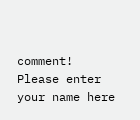comment!
Please enter your name here